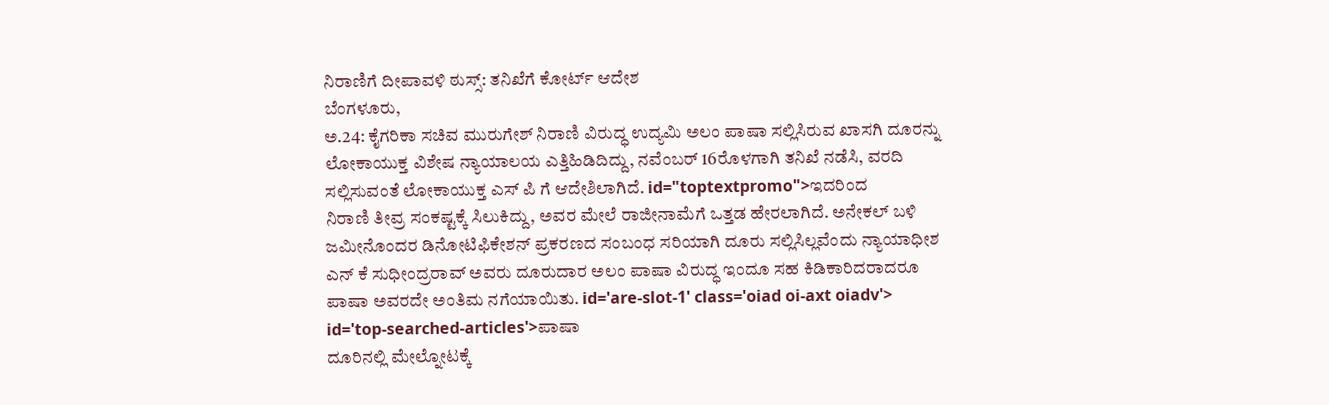ನಿರಾಣಿಗೆ ದೀಪಾವಳಿ ಠುಸ್ಸ್: ತನಿಖೆಗೆ ಕೋರ್ಟ್ ಆದೇಶ
ಬೆಂಗಳೂರು,
ಅ.24: ಕೈಗರಿಕಾ ಸಚಿವ ಮುರುಗೇಶ್ ನಿರಾಣಿ ವಿರುದ್ಧ ಉದ್ಯಮಿ ಅಲಂ ಪಾಷಾ ಸಲ್ಲಿಸಿರುವ ಖಾಸಗಿ ದೂರನ್ನು ಲೋಕಾಯುಕ್ತ ವಿಶೇಷ ನ್ಯಾಯಾಲಯ ಎತ್ತಿಹಿಡಿದಿದ್ದು, ನವೆಂಬರ್ 16ರೊಳಗಾಗಿ ತನಿಖೆ ನಡೆಸಿ, ವರದಿ ಸಲ್ಲಿಸುವಂತೆ ಲೋಕಾಯುಕ್ತ ಎಸ್ ಪಿ ಗೆ ಆದೇಶಿಲಾಗಿದೆ. id="toptextpromo">ಇದರಿಂದ
ನಿರಾಣಿ ತೀವ್ರ ಸಂಕಷ್ಟಕ್ಕೆ ಸಿಲುಕಿದ್ದು, ಅವರ ಮೇಲೆ ರಾಜೀನಾಮೆಗೆ ಒತ್ತಡ ಹೇರಲಾಗಿದೆ. ಅನೇಕಲ್ ಬಳಿ ಜಮೀನೊಂದರ ಡಿನೋಟಿಫಿಕೇಶನ್ ಪ್ರಕರಣದ ಸಂಬಂಧ ಸರಿಯಾಗಿ ದೂರು ಸಲ್ಲಿಸಿಲ್ಲವೆಂದು ನ್ಯಾಯಾಧೀಶ ಎನ್ ಕೆ ಸುಧೀಂದ್ರರಾವ್ ಅವರು ದೂರುದಾರ ಅಲಂ ಪಾಷಾ ವಿರುದ್ಧ ಇಂದೂ ಸಹ ಕಿಡಿಕಾರಿದರಾದರೂ ಪಾಷಾ ಅವರದೇ ಅಂತಿಮ ನಗೆಯಾಯಿತು. id='are-slot-1' class='oiad oi-axt oiadv'> id='top-searched-articles'>ಪಾಷಾ
ದೂರಿನಲ್ಲಿ ಮೇಲ್ನೋಟಕ್ಕೆ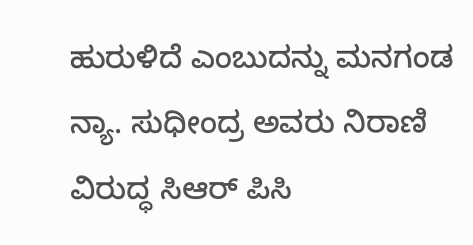ಹುರುಳಿದೆ ಎಂಬುದನ್ನು ಮನಗಂಡ ನ್ಯಾ. ಸುಧೀಂದ್ರ ಅವರು ನಿರಾಣಿ ವಿರುದ್ಧ ಸಿಆರ್ ಪಿಸಿ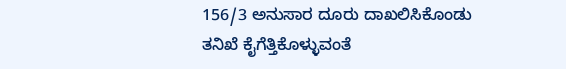156/3 ಅನುಸಾರ ದೂರು ದಾಖಲಿಸಿಕೊಂಡು ತನಿಖೆ ಕೈಗೆತ್ತಿಕೊಳ್ಳುವಂತೆ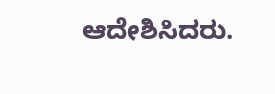ಆದೇಶಿಸಿದರು.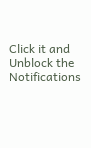Click it and Unblock the Notifications